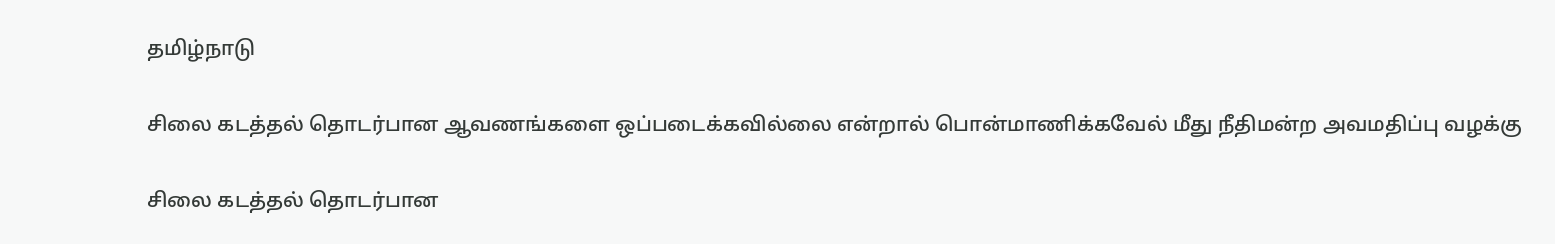தமிழ்நாடு

சிலை கடத்தல் தொடர்பான ஆவணங்களை ஒப்படைக்கவில்லை என்றால் பொன்மாணிக்கவேல் மீது நீதிமன்ற அவமதிப்பு வழக்கு

சிலை கடத்தல் தொடர்பான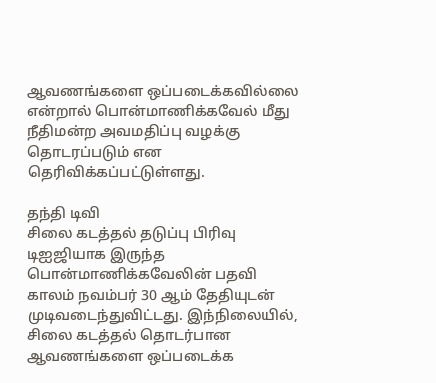ஆவணங்களை ஒப்படைக்கவில்லை என்றால் பொன்மாணிக்கவேல் மீது நீதிமன்ற அவமதிப்பு வழக்கு தொடரப்படும் என தெரிவிக்கப்பட்டுள்ளது.

தந்தி டிவி
சிலை கடத்தல் தடுப்பு பிரிவு டிஐஜியாக இருந்த பொன்மாணிக்கவேலின் பதவி காலம் நவம்பர் 30 ஆம் தேதியுடன் முடிவடைந்துவிட்டது. இந்நிலையில், சிலை கடத்தல் தொடர்பான ஆவணங்களை ஒப்படைக்க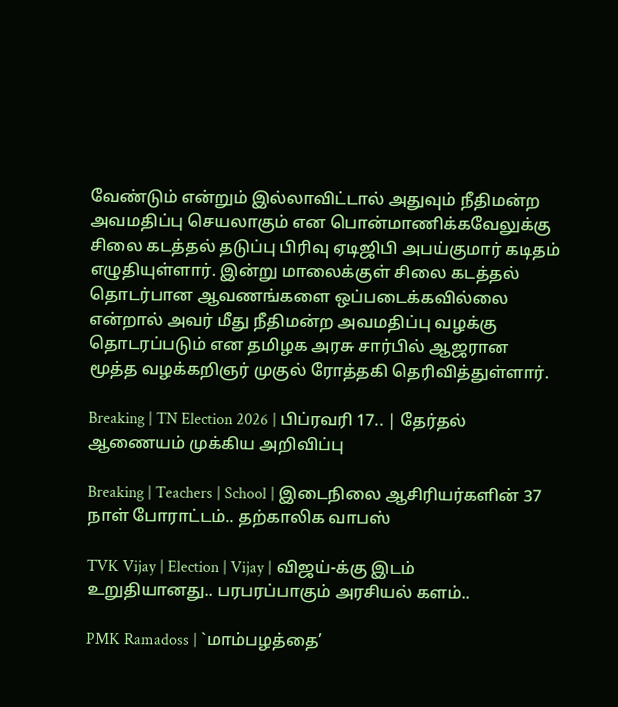வேண்டும் என்றும் இல்லாவிட்டால் அதுவும் நீதிமன்ற அவமதிப்பு செயலாகும் என பொன்மாணிக்கவேலுக்கு சிலை கடத்தல் தடுப்பு பிரிவு ஏடிஜிபி அபய்குமார் கடிதம் எழுதியுள்ளார். இன்று மாலைக்குள் சிலை கடத்தல் தொடர்பான ஆவணங்களை ஒப்படைக்கவில்லை என்றால் அவர் மீது நீதிமன்ற அவமதிப்பு வழக்கு தொடரப்படும் என தமிழக அரசு சார்பில் ஆஜரான மூத்த வழக்கறிஞர் முகுல் ரோத்தகி தெரிவித்துள்ளார்.

Breaking | TN Election 2026 | பிப்ரவரி 17.. | தேர்தல் ஆணையம் முக்கிய அறிவிப்பு

Breaking | Teachers | School | இடைநிலை ஆசிரியர்களின் 37 நாள் போராட்டம்.. தற்காலிக வாபஸ்

TVK Vijay | Election | Vijay | விஜய்-க்கு இடம் உறுதியானது.. பரபரப்பாகும் அரசியல் களம்..

PMK Ramadoss | `மாம்பழத்தை’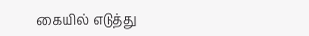கையில் எடுத்து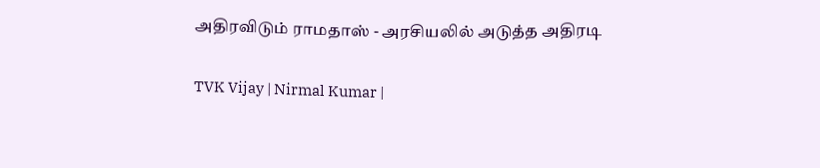அதிரவிடும் ராமதாஸ் - அரசியலில் அடுத்த அதிரடி

TVK Vijay | Nirmal Kumar |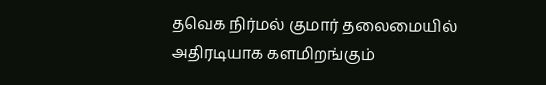தவெக நிர்மல் குமார் தலைமையில் அதிரடியாக களமிறங்கும்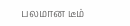பலமான டீம்